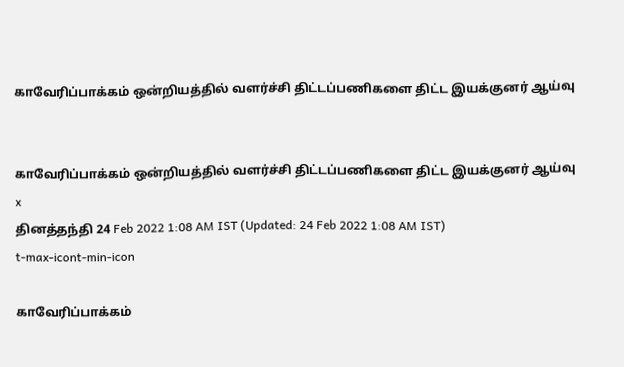காவேரிப்பாக்கம் ஒன்றியத்தில் வளர்ச்சி திட்டப்பணிகளை திட்ட இயக்குனர் ஆய்வு


காவேரிப்பாக்கம் ஒன்றியத்தில் வளர்ச்சி திட்டப்பணிகளை திட்ட இயக்குனர் ஆய்வு
x
தினத்தந்தி 24 Feb 2022 1:08 AM IST (Updated: 24 Feb 2022 1:08 AM IST)
t-max-icont-min-icon

காவேரிப்பாக்கம்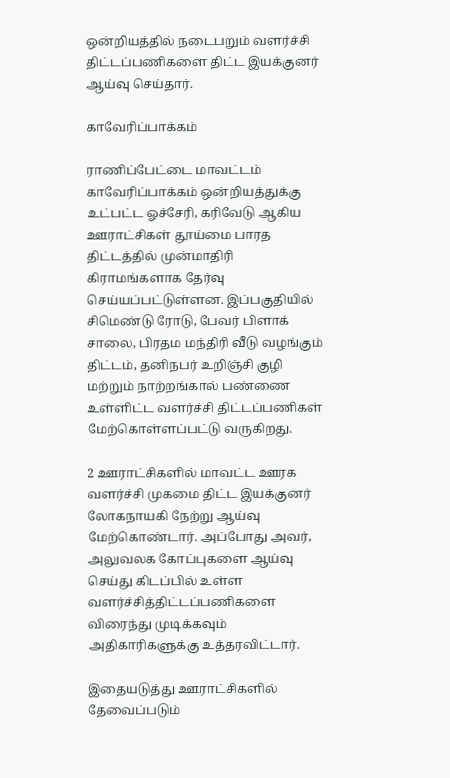ஒன்றியத்தில் நடைபறும் வளர்ச்சி திட்டப்பணிகளை திட்ட இயக்குனர் ஆய்வு செய்தார்.

காவேரிப்பாக்கம்

ராணிப்பேட்டை மாவட்டம் காவேரிப்பாக்கம் ஒன்றியத்துக்கு உட்பட்ட ஓச்சேரி, கரிவேடு ஆகிய ஊராட்சிகள் தூய்மை பாரத திட்டத்தில் முன்மாதிரி கிராமங்களாக தேர்வு செய்யப்பட்டுள்ளன. இப்பகுதியில் சிமெண்டு ரோடு, பேவர் பிளாக் சாலை, பிரதம மந்திரி வீடு வழங்கும் திட்டம், தனிநபர் உறிஞ்சி குழி மற்றும் நாற்றங்கால் பண்ணை உள்ளிட்ட வளர்ச்சி திட்டப்பணிகள் மேற்கொள்ளப்பட்டு வருகிறது.

2 ஊராட்சிகளில் மாவட்ட ஊரக வளர்ச்சி முகமை திட்ட இயக்குனர் லோகநாயகி நேற்று ஆய்வு மேற்கொண்டார். அப்போது அவர், அலுவலக கோப்புகளை ஆய்வு செய்து கிடப்பில் உள்ள வளர்ச்சித்திட்டப்பணிகளை விரைந்து முடிக்கவும் அதிகாரிகளுக்கு உத்தரவிட்டார்.

இதையடுத்து ஊராட்சிகளில் தேவைப்படும்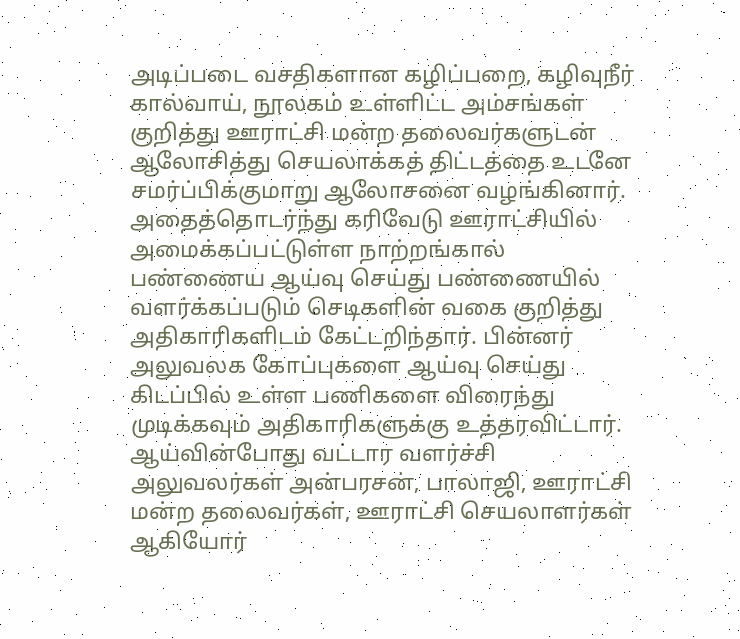அடிப்படை வசதிகளான கழிப்பறை, கழிவுநீர் கால்வாய், நூலகம் உள்ளிட்ட அம்சங்கள் குறித்து ஊராட்சி மன்ற தலைவர்களுடன் ஆலோசித்து செயலாக்கத் திட்டத்தை உடனே சமர்ப்பிக்குமாறு ஆலோசனை வழங்கினார்.
அதைத்தொடர்ந்து கரிவேடு ஊராட்சியில் அமைக்கப்பட்டுள்ள நாற்றங்கால் பண்ணைய ஆய்வு செய்து பண்ணையில் வளர்க்கப்படும் செடிகளின் வகை குறித்து அதிகாரிகளிடம் கேட்டறிந்தார். பின்னர் அலுவலக கோப்புகளை ஆய்வு செய்து கிடப்பில் உள்ள பணிகளை விரைந்து முடிக்கவும் அதிகாரிகளுக்கு உத்தரவிட்டார்.
ஆய்வின்போது வட்டார வளர்ச்சி அலுவலர்கள் அன்பரசன், பாலாஜி, ஊராட்சி மன்ற தலைவர்கள், ஊராட்சி செயலாளர்கள் ஆகியோர்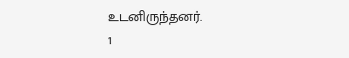உடனிருந்தனர்.
1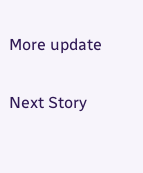More update

Next Story